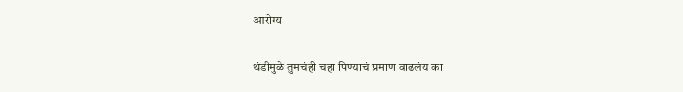आरोग्य

थंडीमुळे तुमचंही चहा पिण्याचं प्रमाण वाढलंय का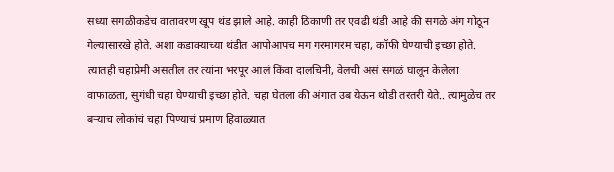सध्या सगळीकडेच वातावरण खूप थंड झाले आहे. काही ठिकाणी तर एवढी थंडी आहे की सगळे अंग गोठून गेल्यासारखे होते. अशा कडाक्याच्या थंडीत आपोआपच मग गरमागरम चहा, कॉफी घेण्याची इच्छा होते. त्यातही चहाप्रेमी असतील तर त्यांना भरपूर आलं किंवा दालचिनी, वेलची असं सगळं घालून केलेला वाफाळता, सुगंधी चहा घेण्याची इच्छा होते. चहा घेतला की अंगात उब येऊन थोडी तरतरी येते.. त्यामुळेच तर बऱ्याच लोकांचं चहा पिण्याचं प्रमाण हिवाळ्यात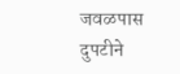जवळपास दुपटीने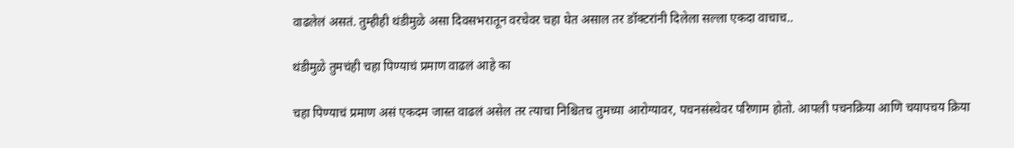वाढलेलं असतं. तुम्हीही थंडीमुळे असा दिवसभरातून वरचेवर चहा घेत असाल तर डॉक्टरांनी दिलेला सल्ला एकदा वाचाच..

थंडीमुळे तुमचंही चहा पिण्याचं प्रमाण वाढलं आहे का

चहा पिण्याचं प्रमाण असं एकदम जास्त वाढलं असेल तर त्याचा निश्चितच तुमच्या आरोग्यावर, पचनसंस्थेवर परिणाम होतो. आपली पचनक्रिया आणि चयापचय क्रिया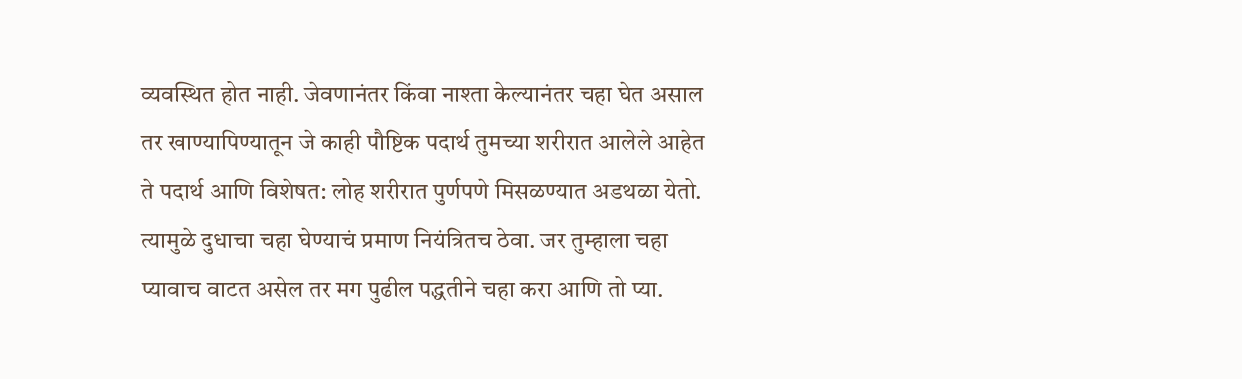व्यवस्थित होत नाही. जेवणानंतर किंवा नाश्ता केल्यानंतर चहा घेत असाल तर खाण्यापिण्यातून जे काही पौष्टिक पदार्थ तुमच्या शरीरात आलेले आहेत ते पदार्थ आणि विशेषत: लोह शरीरात पुर्णपणे मिसळण्यात अडथळा येतो. त्यामुळे दुधाचा चहा घेण्याचं प्रमाण नियंत्रितच ठेवा. जर तुम्हाला चहा प्यावाच वाटत असेल तर मग पुढील पद्धतीने चहा करा आणि तो प्या.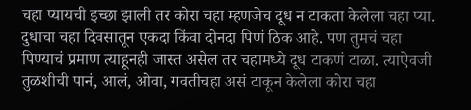चहा प्यायची इच्छा झाली तर कोरा चहा म्हणजेच दूध न टाकता केलेला चहा प्या. दुधाचा चहा दिवसातून एकदा किंवा दोनदा पिणं ठिक आहे. पण तुमचं चहा पिण्याचं प्रमाण त्याहूनही जास्त असेल तर चहामध्ये दूध टाकणं टाळा. त्याऐवजी तुळशीची पानं, आलं, ओवा, गवतीचहा असं टाकून केलेला कोरा चहा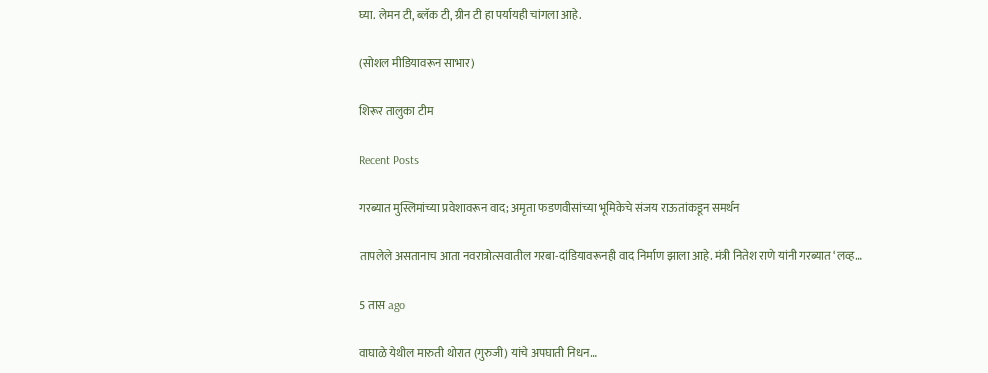घ्या. लेमन टी, ब्लॅक टी, ग्रीन टी हा पर्यायही चांगला आहे.

(सोशल मीडियावरून साभार)

शिरूर तालुका टीम

Recent Posts

गरब्यात मुस्लिमांच्या प्रवेशावरून वाद; अमृता फडणवीसांच्या भूमिकेचे संजय राऊतांकडून समर्थन

तापलेले असतानाच आता नवरात्रोत्सवातील गरबा-दांडियावरूनही वाद निर्माण झाला आहे. मंत्री नितेश राणे यांनी गरब्यात ‘लव्ह…

5 तास ago

वाघाळे येथील मारुती थोरात (गुरुजी) यांचे अपघाती निधन…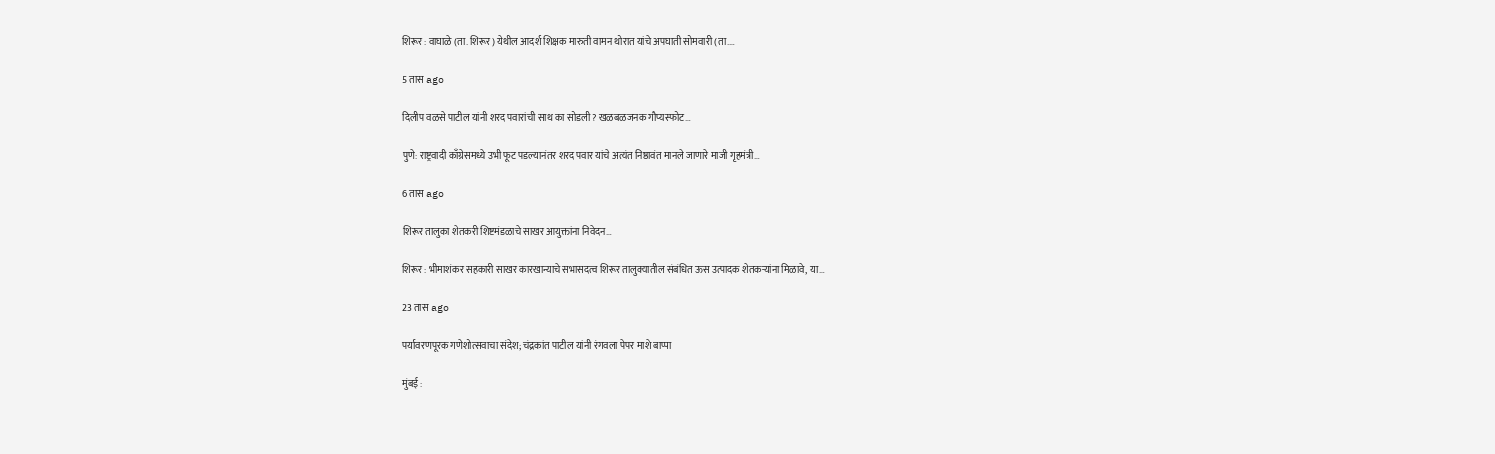शिरूर : वाघाळे (ता. शिरूर) येथील आदर्श शिक्षक मारुती वामन थोरात यांचे अपघाती सोमवारी (ता.…

5 तास ago

दिलीप वळसे पाटील यांनी शरद पवारांची साथ का सोडली? खळबळजनक गौप्यस्फोट…

पुणे: राष्ट्रवादी काँग्रेसमध्ये उभी फूट पडल्यानंतर शरद पवार यांचे अत्यंत निष्ठावंत मानले जाणारे माजी गृहमंत्री…

6 तास ago

शिरूर तालुका शेतकरी शिष्टमंडळाचे साखर आयुक्तांना निवेदन…

शिरूर : भीमाशंकर सहकारी साखर कारखान्याचे सभासदत्व शिरूर तालुक्यातील संबंधित ऊस उत्पादक शेतकऱ्यांना मिळावे, या…

23 तास ago

पर्यावरणपूरक गणेशोत्सवाचा संदेश; चंद्रकांत पाटील यांनी रंगवला पेपर माशे बाप्पा

मुंबई :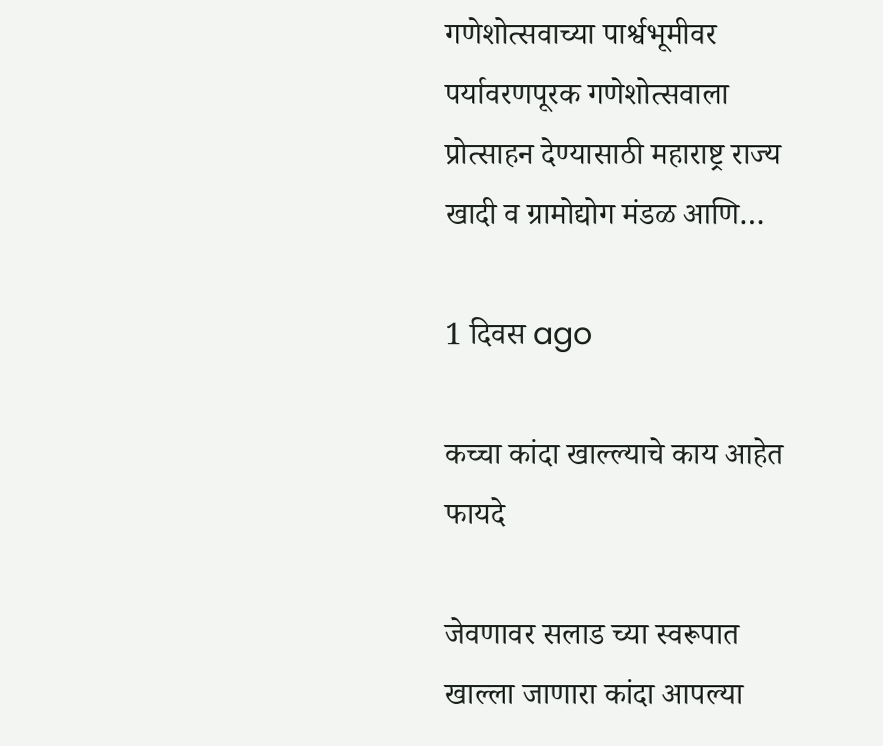गणेशोत्सवाच्या पार्श्वभूमीवर पर्यावरणपूरक गणेशोत्सवाला प्रोत्साहन देण्यासाठी महाराष्ट्र राज्य खादी व ग्रामोद्योग मंडळ आणि…

1 दिवस ago

कच्चा कांदा खाल्ल्याचे काय आहेत फायदे

जेवणावर सलाड च्या स्वरूपात खाल्ला जाणारा कांदा आपल्या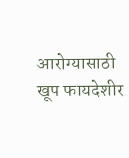आरोग्यासाठी खूप फायदेशीर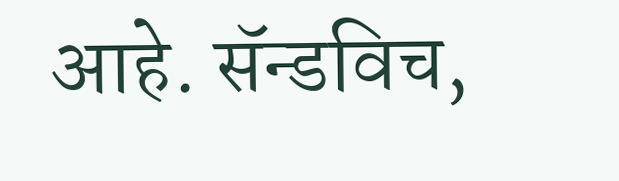आहे. सॅन्डविच,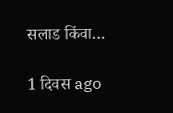सलाड किंवा…

1 दिवस ago